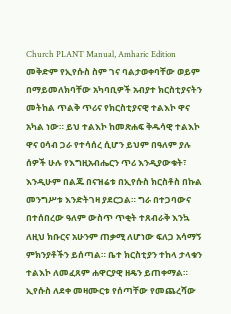Church PLANT Manual, Amharic Edition
መቅድም የኢየሱስ ስም ገና ባልታወቀባቸው ወይም በማይመለክባቸው አካባቢዎች አብያተ ክርስቲያናትን መትከል ጥልቅ ጥሪና የክርስቲያናዊ ተልእኮ ዋና አካል ነው። ይህ ተልእኮ ከመጽሐፍ ቅዱሳዊ ተልእኮ ዋና ዐሳብ ጋራ የተሳሰረ ሲሆን ይህም በዓለም ያሉ ሰዎች ሁሉ የእግዚአብሔርን ጥሪ እንዲያውቁት፣ እንዲሁም በልጁ በናዝሬቱ በኢየሱስ ክርስቶስ በኩል መንግሥቱ እንድትገዛ ያደርጋል። ግራ በተጋባውና በተሰበረው ዓለም ውስጥ ጥቂት ተጸብራቅ እንኳ ለዚህ ክቡርና አሁንም ጠቃሚ ለሆነው ፍለጋ አሳማኝ ምክንያቶችን ይሰጣል። ቤተ ክርስቲያን ተከላ ታላቁን ተልእኮ ለመፈጸም ሐዋርያዊ ዘዴን ይጠቀማል። ኢየሱስ ለደቀ መዛሙርቱ የሰጣቸው የመጨረሻው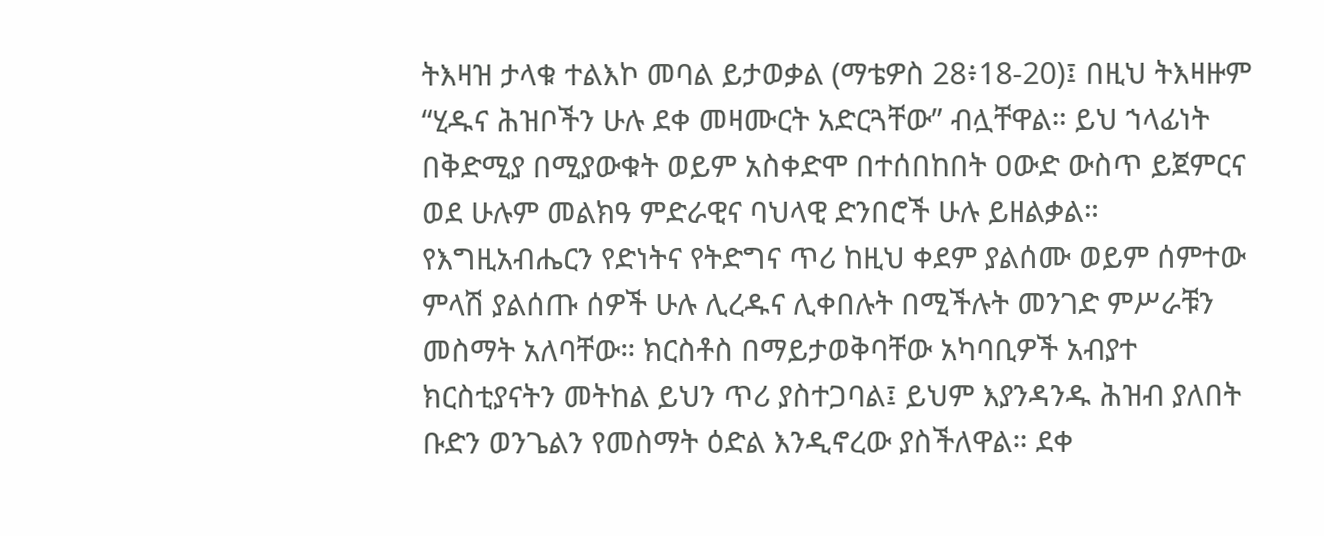ትእዛዝ ታላቁ ተልእኮ መባል ይታወቃል (ማቴዎስ 28፥18-20)፤ በዚህ ትእዛዙም “ሂዱና ሕዝቦችን ሁሉ ደቀ መዛሙርት አድርጓቸው” ብሏቸዋል። ይህ ኀላፊነት በቅድሚያ በሚያውቁት ወይም አስቀድሞ በተሰበከበት ዐውድ ውስጥ ይጀምርና ወደ ሁሉም መልክዓ ምድራዊና ባህላዊ ድንበሮች ሁሉ ይዘልቃል። የእግዚአብሔርን የድነትና የትድግና ጥሪ ከዚህ ቀደም ያልሰሙ ወይም ሰምተው ምላሽ ያልሰጡ ሰዎች ሁሉ ሊረዱና ሊቀበሉት በሚችሉት መንገድ ምሥራቹን መስማት አለባቸው። ክርስቶስ በማይታወቅባቸው አካባቢዎች አብያተ ክርስቲያናትን መትከል ይህን ጥሪ ያስተጋባል፤ ይህም እያንዳንዱ ሕዝብ ያለበት ቡድን ወንጌልን የመስማት ዕድል እንዲኖረው ያስችለዋል። ደቀ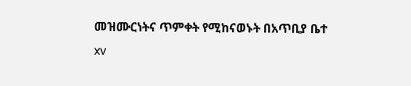መዝሙርነትና ጥምቀት የሚከናወኑት በአጥቢያ ቤተ
xv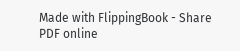Made with FlippingBook - Share PDF online